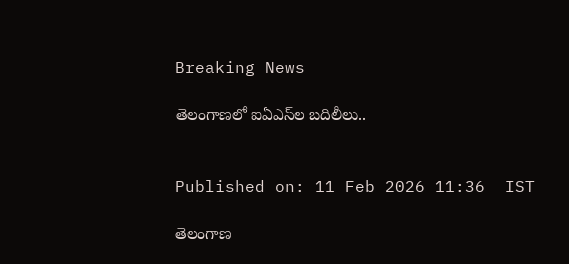Breaking News

తెలంగాణలో ఐఏఎస్‌ల బదిలీలు..


Published on: 11 Feb 2026 11:36  IST

తెలంగాణ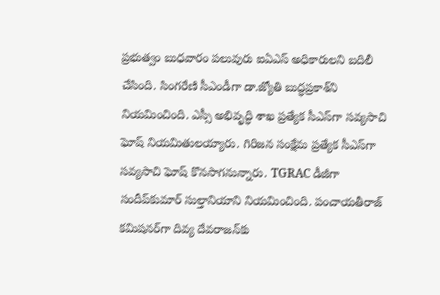ప్రభుత్వం బుధవారం పలువురు ఐఏఎస్ అధికారులని బదిలీ చేసింది. సింగరేణి సీఎండీగా డా.జ్యోతి బుద్ధప్రకాశ్‌ని నియమించింది. ఎస్సీ అభివృద్ధి శాఖ ప్రత్యేక సీఎస్‌గా సవ్యసాచి ఘోష్‌ నియమితులయ్యారు. గిరిజన సంక్షేమ ప్రత్యేక సీఎస్‌గా సవ్యసాచి ఘోష్ కొనసాగనున్నారు. TGRAC డీజీగా సందీప్‌కుమార్ సుల్తానియాని నియమించింది. పంచాయతీరాజ్ కమిషనర్‌గా దివ్య దేవరాజన్‌కు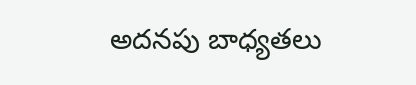అదనపు బాధ్యతలు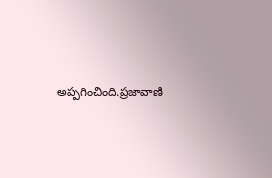అప్పగించింది.ప్రజావాణి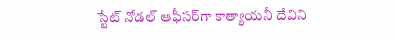స్టేట్ నోడల్ ఆఫీసర్‌గా కాత్యాయనీ దేవిని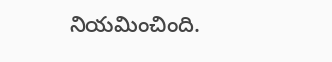నియమించింది.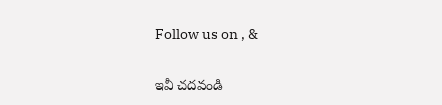Follow us on , &

ఇవీ చదవండి